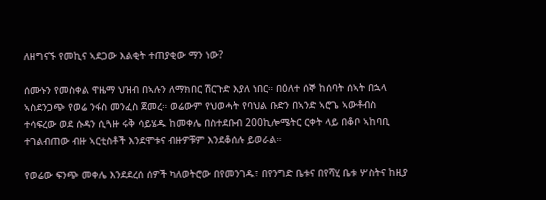ለዘግናኙ የመኪና ኣደጋው እልቂት ተጠያቂው ማን ነው?

ሰሙኑን የመስቀል ዋዜማ ህዝብ በኣሉን ለማክበር ሽርጉድ እያለ ነበር። በዕለተ ሰኞ ከሰባት ሰኣት በኋላ ኣስደንጋጭ የወሬ ንፋስ መንፈስ ጀመረ። ወሬውም የህወሓት የባህል ቡድን በኣንድ ኣሮጌ ኣውቶብስ ተሳፍረው ወደ ሱዳን ሲጓዙ ሩቅ ሳይሄዱ ከመቀሌ በስተደቡብ 200ኪሎሜትር ርቀት ላይ በቆቦ ኣከባቢ ተገልብጠው ብዙ ኣርቲስቶች እንደሞቱና ብዙዎቹም እንደቆሰሉ ይወራል።

የወሬው ፍንጭ መቀሌ እንደደረሰ ሰዎች ካለወትሮው በየመንገዱ፣ በየንግድ ቤቱና በየሻሂ ቤቱ ሦስትና ከዚያ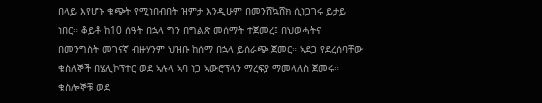በላይ እየሆኑ ቁጭት የሚነበብበት ዝምታ እንዲሁም በመንሸኳሸክ ሲነጋገሩ ይታይ ነበር። ቆይቶ ከ10 ሰዓት በኋላ ግን በግልጽ መሰማት ተጀመረ፤ በህወሓትና በመንግስት መገናኛ ብዙሃንም ህዝቡ ከሰማ በኋላ ይሰራጭ ጀመር። ኣደጋ የደረሰባቸው ቁስለኞች በሄሊኮፕተር ወደ ኣሉላ ኣባ ነጋ ኣውሮፕላን ማረፍያ ማመላለስ ጀመሩ። ቁስሎኞቹ ወደ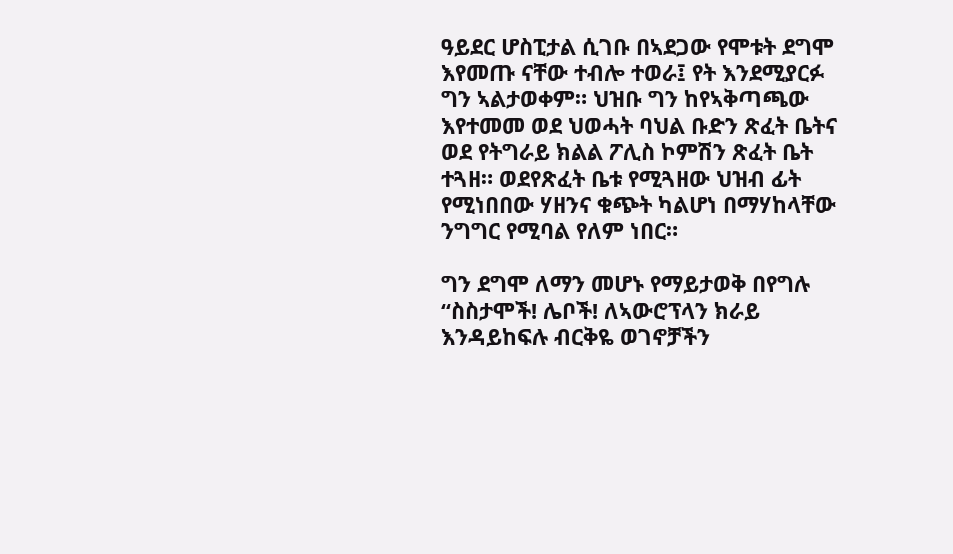ዓይደር ሆስፒታል ሲገቡ በኣደጋው የሞቱት ደግሞ እየመጡ ናቸው ተብሎ ተወራ፤ የት እንደሚያርፉ ግን ኣልታወቀም። ህዝቡ ግን ከየኣቅጣጫው እየተመመ ወደ ህወሓት ባህል ቡድን ጽፈት ቤትና ወደ የትግራይ ክልል ፖሊስ ኮምሽን ጽፈት ቤት ተጓዘ። ወደየጽፈት ቤቱ የሚጓዘው ህዝብ ፊት የሚነበበው ሃዘንና ቁጭት ካልሆነ በማሃከላቸው ንግግር የሚባል የለም ነበር።

ግን ደግሞ ለማን መሆኑ የማይታወቅ በየግሉ “ስስታሞች! ሌቦች! ለኣውሮፕላን ክራይ እንዳይከፍሉ ብርቅዬ ወገኖቻችን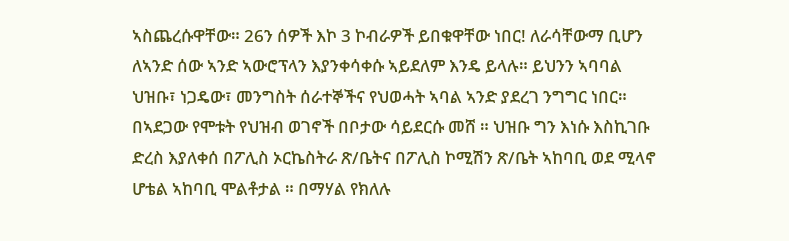ኣስጨረሱዋቸው። 26ን ሰዎች እኮ 3 ኮብራዎች ይበቁዋቸው ነበር! ለራሳቸውማ ቢሆን ለኣንድ ሰው ኣንድ ኣውሮፕላን እያንቀሳቀሱ ኣይደለም እንዴ ይላሉ። ይህንን ኣባባል ህዝቡ፣ ነጋዴው፣ መንግስት ሰራተኞችና የህወሓት ኣባል ኣንድ ያደረገ ንግግር ነበር። በኣደጋው የሞቱት የህዝብ ወገኖች በቦታው ሳይደርሱ መሸ ። ህዝቡ ግን እነሱ እስኪገቡ ድረስ እያለቀሰ በፖሊስ ኦርኬስትራ ጽ/ቤትና በፖሊስ ኮሚሽን ጽ/ቤት ኣከባቢ ወደ ሚላኖ ሆቴል ኣከባቢ ሞልቶታል ። በማሃል የክለሉ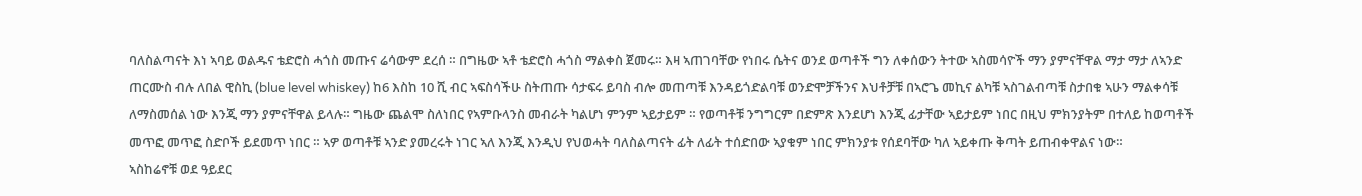ባለስልጣናት እነ ኣባይ ወልዱና ቴድሮስ ሓጎስ መጡና ሬሳውም ደረሰ ። በግዜው ኣቶ ቴድሮስ ሓጎስ ማልቀስ ጀመሩ። እዛ ኣጠገባቸው የነበሩ ሴትና ወንደ ወጣቶች ግን ለቀሰውን ትተው ኣስመሳዮች ማን ያምናቸዋል ማታ ማታ ለኣንድ ጠርሙስ ብሉ ለበል ዊስኪ (blue level whiskey) ከ6 እስከ 10 ሺ ብር ኣፍስሳችሁ ስትጠጡ ሳታፍሩ ይባስ ብሎ መጠጣቹ እንዳይጎድልባቹ ወንድሞቻችንና እህቶቻቹ በኣሮጌ መኪና ልካቹ ኣስገልብጣቹ ስታበቁ ኣሁን ማልቀሳቹ ለማስመሰል ነው እንጂ ማን ያምናቸዋል ይላሉ። ግዜው ጨልሞ ስለነበር የኣምቡላንስ መብራት ካልሆነ ምንም ኣይታይም ። የወጣቶቹ ንግግርም በድምጽ እንደሆነ እንጂ ፊታቸው ኣይታይም ነበር በዚህ ምክንያትም በተለይ ከወጣቶች መጥፎ መጥፎ ስድቦች ይደመጥ ነበር ። ኣዎ ወጣቶቹ ኣንድ ያመረሩት ነገር ኣለ እንጂ እንዲህ የህወሓት ባለስልጣናት ፊት ለፊት ተሰድበው ኣያቁም ነበር ምክንያቱ የሰደባቸው ካለ ኣይቀጡ ቅጣት ይጠብቀዋልና ነው።
ኣስከሬኖቹ ወደ ዓይደር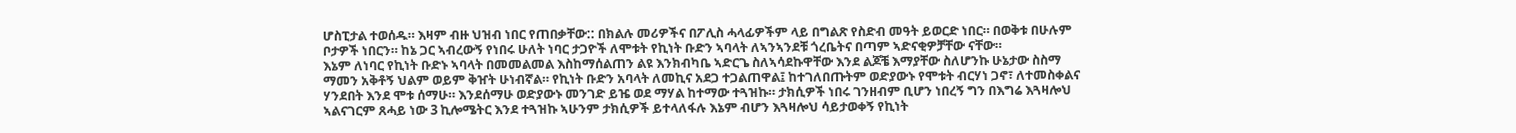ሆስፒታል ተወሰዱ። እዛም ብዙ ህዝብ ነበር የጠበቃቸው:: በክልሉ መሪዎችና በፖሊስ ሓላፊዎችም ላይ በግልጽ የስድብ መዓት ይወርድ ነበር። በወቅቱ በሁሉም ቦታዎች ነበርን። ከኔ ጋር ኣብረውኝ የነበሩ ሁለት ነባር ታጋዮች ለሞቱት የኪነት ቡድን ኣባላት ለኣንኣንደቹ ጎረቤትና በጣም ኣድናቂዎቻቸው ናቸው።
እኔም ለነባር የኪነት ቡድኑ ኣባላት በመመልመል እስከማሰልጠን ልዩ እንክብካቤ ኣድርጌ ስለኣሳደኩዋቸው እንደ ልጆቼ እማያቸው ስለሆንኩ ሁኔታው ስስማ ማመን አቅቶኝ ህልም ወይም ቅዠት ሁነብኛል። የኪነት ቡድን አባላት ለመኪና አደጋ ተጋልጠዋል፤ ከተገለበጡትም ወድያውኑ የሞቱት ብርሃነ ጋኖ፣ ለተመስቀልና ሃንደበት እንደ ሞቱ ሰማሁ። እንደሰማሁ ወድያውኑ መንገድ ይዤ ወደ ማሃል ከተማው ተጓዝኩ። ታክሲዎች ነበሩ ገንዘብም ቢሆን ነበረኝ ግን በእግሬ እጓዛሎህ ኣልናገርም ጸሓይ ነው 3 ኪሎሜትር እንደ ተጓዝኩ ኣሁንም ታክሲዎች ይተላለፋሉ እኔም ብሆን እጓዛሎህ ሳይታወቀኝ የኪነት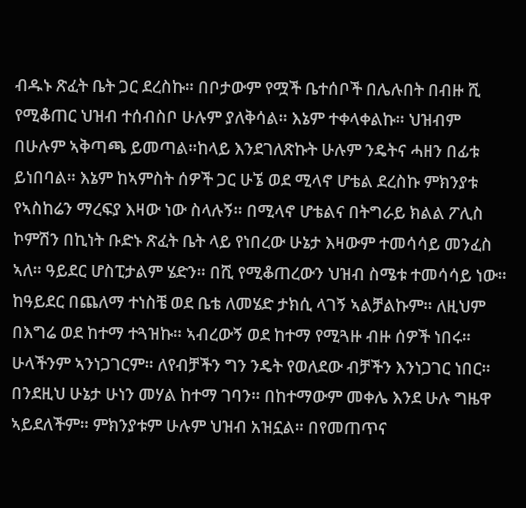ብዱኑ ጽፈት ቤት ጋር ደረስኩ። በቦታውም የሟች ቤተሰቦች በሌሉበት በብዙ ሺ የሚቆጠር ህዝብ ተሰብስቦ ሁሉም ያለቅሳል። እኔም ተቀላቀልኩ። ህዝብም በሁሉም ኣቅጣጫ ይመጣል።ከላይ እንደገለጽኩት ሁሉም ንዴትና ሓዘን በፊቱ ይነበባል። እኔም ከኣምስት ሰዎች ጋር ሁኜ ወደ ሚላኖ ሆቴል ደረስኩ ምክንያቱ የኣስከሬን ማረፍያ እዛው ነው ስላሉኝ። በሚላኖ ሆቴልና በትግራይ ክልል ፖሊስ ኮምሽን በኪነት ቡድኑ ጽፈት ቤት ላይ የነበረው ሁኔታ እዛውም ተመሳሳይ መንፈስ ኣለ። ዓይደር ሆስፒታልም ሄድን። በሺ የሚቆጠረውን ህዝብ ስሜቱ ተመሳሳይ ነው። ከዓይደር በጨለማ ተነስቼ ወደ ቤቴ ለመሄድ ታክሲ ላገኝ ኣልቻልኩም። ለዚህም በእግሬ ወደ ከተማ ተጓዝኩ። ኣብረውኝ ወደ ከተማ የሚጓዙ ብዙ ሰዎች ነበሩ። ሁላችንም ኣንነጋገርም። ለየብቻችን ግን ንዴት የወለደው ብቻችን እንነጋገር ነበር። በንደዚህ ሁኔታ ሁነን መሃል ከተማ ገባን። በከተማውም መቀሌ እንደ ሁሉ ግዜዋ ኣይደለችም። ምክንያቱም ሁሉም ህዝብ አዝኗል። በየመጠጥና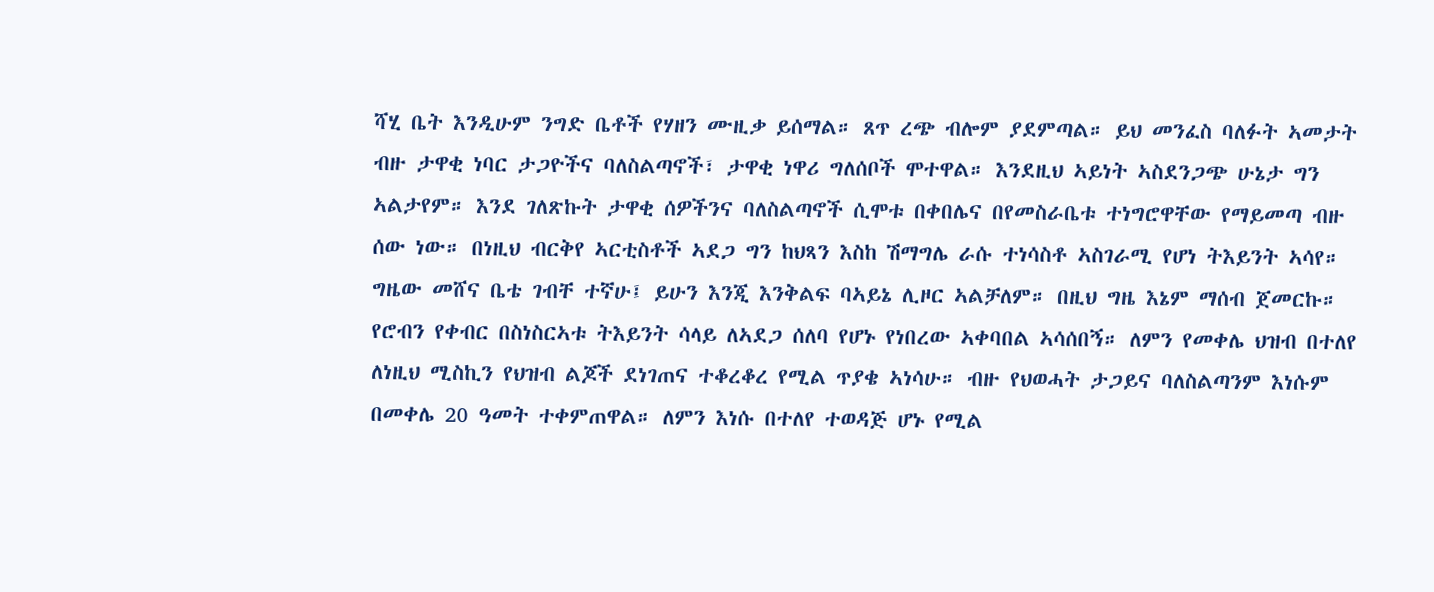ሻሂ ቤት እንዲሁም ንግድ ቤቶች የሃዘን ሙዚቃ ይሰማል። ጸጥ ረጭ ብሎም ያደምጣል። ይህ መንፈስ ባለፉት ኣመታት ብዙ ታዋቂ ነባር ታጋዮችና ባለስልጣኖች፣ ታዋቂ ነዋሪ ግለሰቦች ሞተዋል። እንደዚህ ኣይነት ኣስደንጋጭ ሁኔታ ግን ኣልታየም። እንደ ገለጽኩት ታዋቂ ሰዎችንና ባለስልጣኖች ሲሞቱ በቀበሌና በየመስራቤቱ ተነግሮዋቸው የማይመጣ ብዙ ሰው ነው። በነዚህ ብርቅየ ኣርቲስቶች ኣደጋ ግን ከህጻን እስከ ሽማግሌ ራሱ ተነሳስቶ ኣስገራሚ የሆነ ትእይንት ኣሳየ። ግዜው መሸና ቤቴ ገብቸ ተኛሁ፤ ይሁን እንጂ እንቅልፍ ባኣይኔ ሊዞር ኣልቻለም። በዚህ ግዜ እኔም ማሰብ ጀመርኩ። የሮብን የቀብር በስነስርኣቱ ትእይንት ሳላይ ለኣደጋ ሰለባ የሆኑ የነበረው ኣቀባበል ኣሳሰበኝ። ለምን የመቀሌ ህዝብ በተለየ ለነዚህ ሚስኪን የህዝብ ልጆች ደነገጠና ተቆረቆረ የሚል ጥያቄ ኣነሳሁ። ብዙ የህወሓት ታጋይና ባለስልጣንም እነሱም በመቀሌ 20 ዓመት ተቀምጠዋል። ለምን እነሱ በተለየ ተወዳጅ ሆኑ የሚል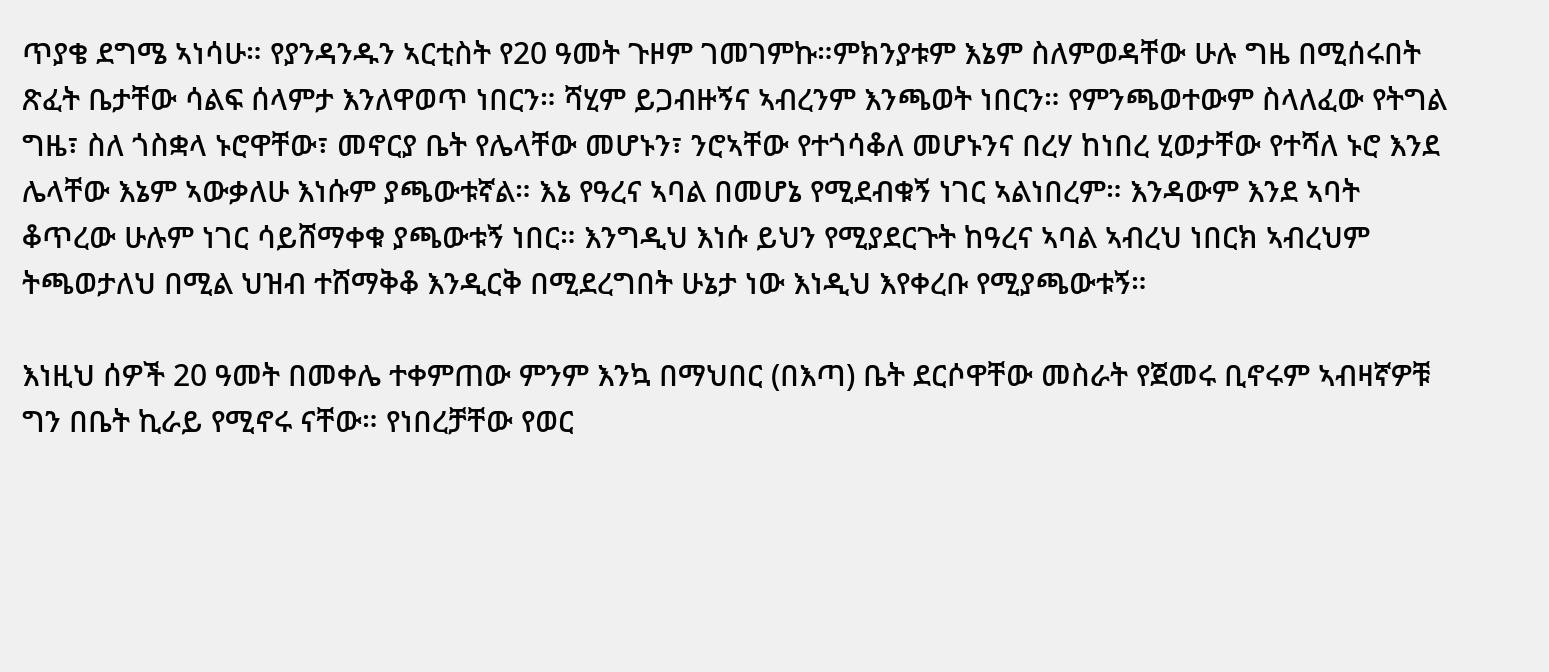ጥያቄ ደግሜ ኣነሳሁ። የያንዳንዱን ኣርቲስት የ20 ዓመት ጉዞም ገመገምኩ።ምክንያቱም እኔም ስለምወዳቸው ሁሉ ግዜ በሚሰሩበት ጽፈት ቤታቸው ሳልፍ ሰላምታ እንለዋወጥ ነበርን። ሻሂም ይጋብዙኝና ኣብረንም እንጫወት ነበርን። የምንጫወተውም ስላለፈው የትግል ግዜ፣ ስለ ጎስቋላ ኑሮዋቸው፣ መኖርያ ቤት የሌላቸው መሆኑን፣ ንሮኣቸው የተጎሳቆለ መሆኑንና በረሃ ከነበረ ሂወታቸው የተሻለ ኑሮ እንደ ሌላቸው እኔም ኣውቃለሁ እነሱም ያጫውቱኛል። እኔ የዓረና ኣባል በመሆኔ የሚደብቁኝ ነገር ኣልነበረም። እንዳውም እንደ ኣባት ቆጥረው ሁሉም ነገር ሳይሸማቀቁ ያጫውቱኝ ነበር። እንግዲህ እነሱ ይህን የሚያደርጉት ከዓረና ኣባል ኣብረህ ነበርክ ኣብረህም ትጫወታለህ በሚል ህዝብ ተሸማቅቆ እንዲርቅ በሚደረግበት ሁኔታ ነው እነዲህ እየቀረቡ የሚያጫውቱኝ።

እነዚህ ሰዎች 20 ዓመት በመቀሌ ተቀምጠው ምንም እንኳ በማህበር (በእጣ) ቤት ደርሶዋቸው መስራት የጀመሩ ቢኖሩም ኣብዛኛዎቹ ግን በቤት ኪራይ የሚኖሩ ናቸው። የነበረቻቸው የወር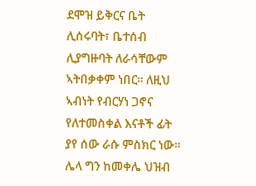ደሞዝ ይቅርና ቤት ሊሰሩባት፣ ቤተሰብ ሊያግዙባት ለራሳቸውም ኣትበቃቀም ነበር። ለዚህ ኣብነት የብርሃነ ጋኖና የለተመስቀል እናቶች ፊት ያየ ሰው ራሱ ምስክር ነው። ሌላ ግን ከመቀሌ ህዝብ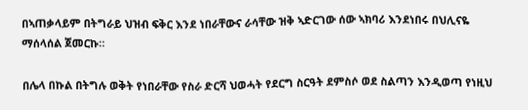በኣጠቃላይም በትግራይ ህዝብ ፍቅር እንደ ነበራቸውና ራሳቸው ዝቅ ኣድርገው ሰው ኣክባሪ እንደነበሩ በህሊናዬ ማሰላሰል ጀመርኩ።

በሌላ በኩል በትግሉ ወቅት የነበራቸው የስራ ድርሻ ህወሓት የደርግ ስርዓት ደምስሶ ወደ ስልጣን እንዲወጣ የነዚህ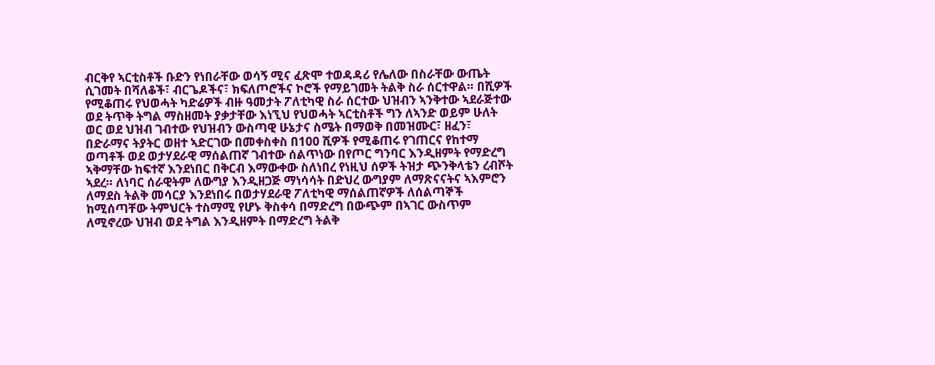ብርቅየ ኣርቲስቶች ቡድን የነበራቸው ወሳኝ ሚና ፈጽሞ ተወዳዳሪ የሌለው በስራቸው ውጤት ሲገመት በሻለቆች፣ ብርጌዶችና፣ ክፍለጦሮችና ኮሮች የማይገመት ትልቅ ስራ ሰርተዋል። በሺዎች የሚቆጠሩ የህወሓት ካድሬዎች ብዙ ዓመታት ፖለቲካዊ ስራ ሰርተው ህዝብን ኣንቅተው ኣደራጅተው ወደ ትጥቅ ትግል ማስዘመት ያቃታቸው እነኚህ የህወሓት ኣርቲስቶች ግን ለኣንድ ወይም ሁለት ወር ወደ ህዝብ ገብተው የህዝብን ውስጣዊ ሁኔታና ስሜት በማወቅ በመዝሙር፣ ዘፈን፣ በድራማና ትያትር ወዘተ ኣድርገው በመቀስቀስ በ100 ሺዎች የሚቆጠሩ የገጠርና የከተማ ወጣቶች ወደ ወታሃደራዊ ማሰልጠኛ ገብተው ሰልጥነው በየጦር ግንባር እንዲዘምት የማድረግ ኣቅማቸው ከፍተኛ እንደነበር በቅርብ እማውቀው ስለነበረ የነዚህ ሰዎች ትዝታ ጭንቅላቴን ረብሾት ኣደረ። ለነባር ሰራዊትም ለውግያ እንዲዘጋጅ ማነሳሳት በድህረ ውግያም ለማጽናናትና ኣእምሮን ለማደስ ትልቅ መሳርያ እንደነበሩ በወታሃደራዊ ፖለቲካዊ ማሰልጠኛዎች ለሰልጣኞች ከሚሰጣቸው ትምህርት ተስማሚ የሆኑ ቅስቀሳ በማድረግ በውጭም በኣገር ውስጥም ለሚኖረው ህዝብ ወደ ትግል እንዲዘምት በማድረግ ትልቅ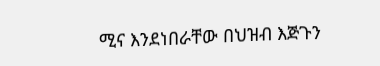ሚና እንደነበራቸው በህዝብ እጅጉን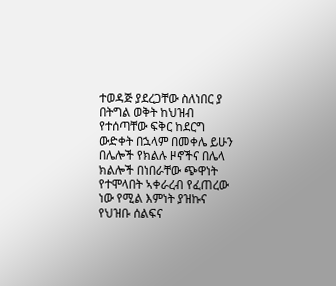ተወዳጅ ያደረጋቸው ስለነበር ያ በትግል ወቅት ከህዝብ የተሰጣቸው ፍቅር ከደርግ ውድቀት በኋላም በመቀሌ ይሁን በሌሎች የክልሉ ዞኖችና በሌላ ክልሎች በነበራቸው ጭዋነት የተሞላበት ኣቀራረብ የፈጠረው ነው የሚል እምነት ያዝኩና የህዝቡ ሰልፍና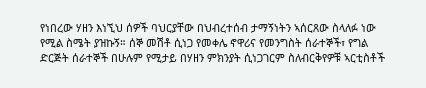የነበረው ሃዘን እነኚህ ሰዎች ባህርያቸው በህብረተሰብ ታማኝነትን ኣሰርጸው ስላለፉ ነው የሚል ስሜት ያዝኩኝ። ሰኞ መሽቶ ሲነጋ የመቀሌ ኖዋሪና የመንግስት ሰራተኞች፣ የግል ድርጅት ሰራተኞች በሁሉም የሚታይ በሃዘን ምክንያት ሲነጋገርም ስለብርቅየዎቹ ኣርቲስቶች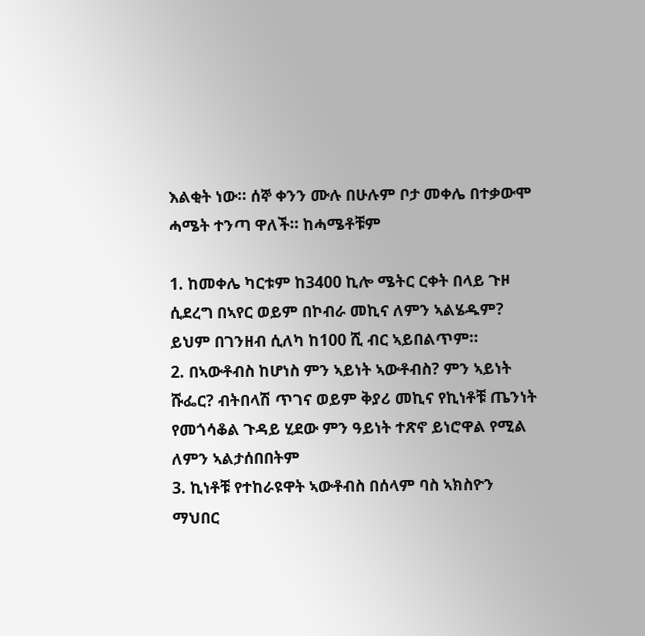እልቂት ነው። ሰኞ ቀንን ሙሉ በሁሉም ቦታ መቀሌ በተቃውሞ ሓሜት ተንጣ ዋለች። ከሓሜቶቹም

1. ከመቀሌ ካርቱም ከ3400 ኪሎ ሜትር ርቀት በላይ ጉዞ ሲደረግ በኣየር ወይም በኮብራ መኪና ለምን ኣልሄዱም? ይህም በገንዘብ ሲለካ ከ100 ሺ ብር ኣይበልጥም።
2. በኣውቶብስ ከሆነስ ምን ኣይነት ኣውቶብስ? ምን ኣይነት ሹፌር? ብትበላሽ ጥገና ወይም ቅያሪ መኪና የኪነቶቹ ጤንነት የመጎሳቆል ጉዳይ ሂደው ምን ዓይነት ተጽኖ ይነሮዋል የሚል ለምን ኣልታሰበበትም
3. ኪነቶቹ የተከራዩዋት ኣውቶብስ በሰላም ባስ ኣክስዮን ማህበር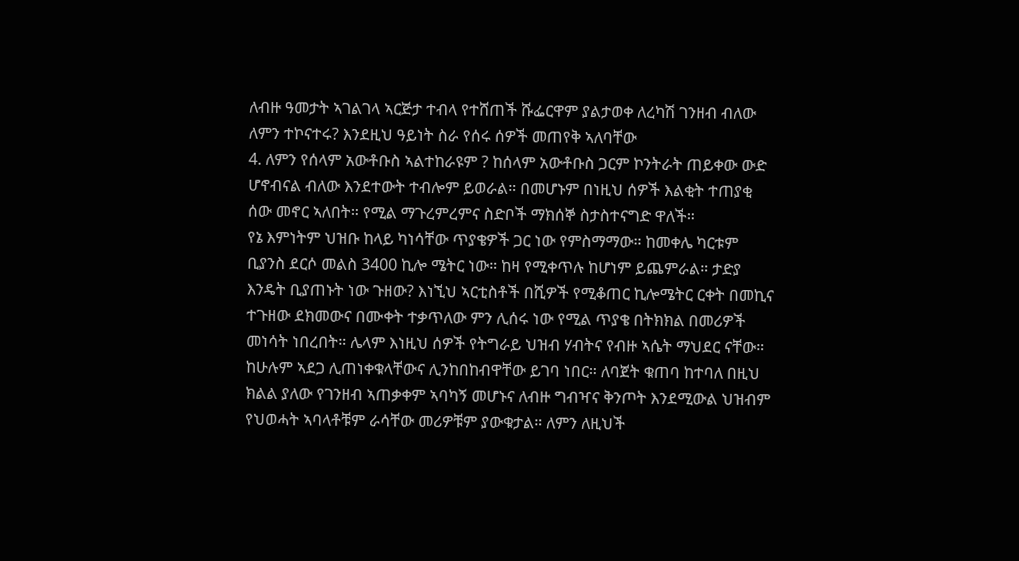ለብዙ ዓመታት ኣገልገላ ኣርጅታ ተብላ የተሸጠች ሹፌርዋም ያልታወቀ ለረካሽ ገንዘብ ብለው ለምን ተኮናተሩ? እንደዚህ ዓይነት ስራ የሰሩ ሰዎች መጠየቅ ኣለባቸው
4. ለምን የሰላም አውቶቡስ ኣልተከራዩም ? ከሰላም አውቶቡስ ጋርም ኮንትራት ጠይቀው ውድ ሆኖብናል ብለው እንደተውት ተብሎም ይወራል። በመሆኑም በነዚህ ሰዎች እልቂት ተጠያቂ ሰው መኖር ኣለበት። የሚል ማጉረምረምና ስድቦች ማክሰኞ ስታስተናግድ ዋለች።
የኔ እምነትም ህዝቡ ከላይ ካነሳቸው ጥያቄዎች ጋር ነው የምስማማው። ከመቀሌ ካርቱም ቢያንስ ደርሶ መልስ 3400 ኪሎ ሜትር ነው። ከዛ የሚቀጥሉ ከሆነም ይጨምራል። ታድያ እንዴት ቢያጠኑት ነው ጉዘው? እነኚህ ኣርቲስቶች በሺዎች የሚቆጠር ኪሎሜትር ርቀት በመኪና ተጉዘው ደክመውና በሙቀት ተቃጥለው ምን ሊሰሩ ነው የሚል ጥያቄ በትክክል በመሪዎች መነሳት ነበረበት። ሌላም እነዚህ ሰዎች የትግራይ ህዝብ ሃብትና የብዙ ኣሴት ማህደር ናቸው። ከሁሉም ኣደጋ ሊጠነቀቁላቸውና ሊንከበከብዋቸው ይገባ ነበር። ለባጀት ቁጠባ ከተባለ በዚህ ክልል ያለው የገንዘብ ኣጠቃቀም ኣባካኝ መሆኑና ለብዙ ግብዣና ቅንጦት እንደሚውል ህዝብም የህወሓት ኣባላቶቹም ራሳቸው መሪዎቹም ያውቁታል። ለምን ለዚህች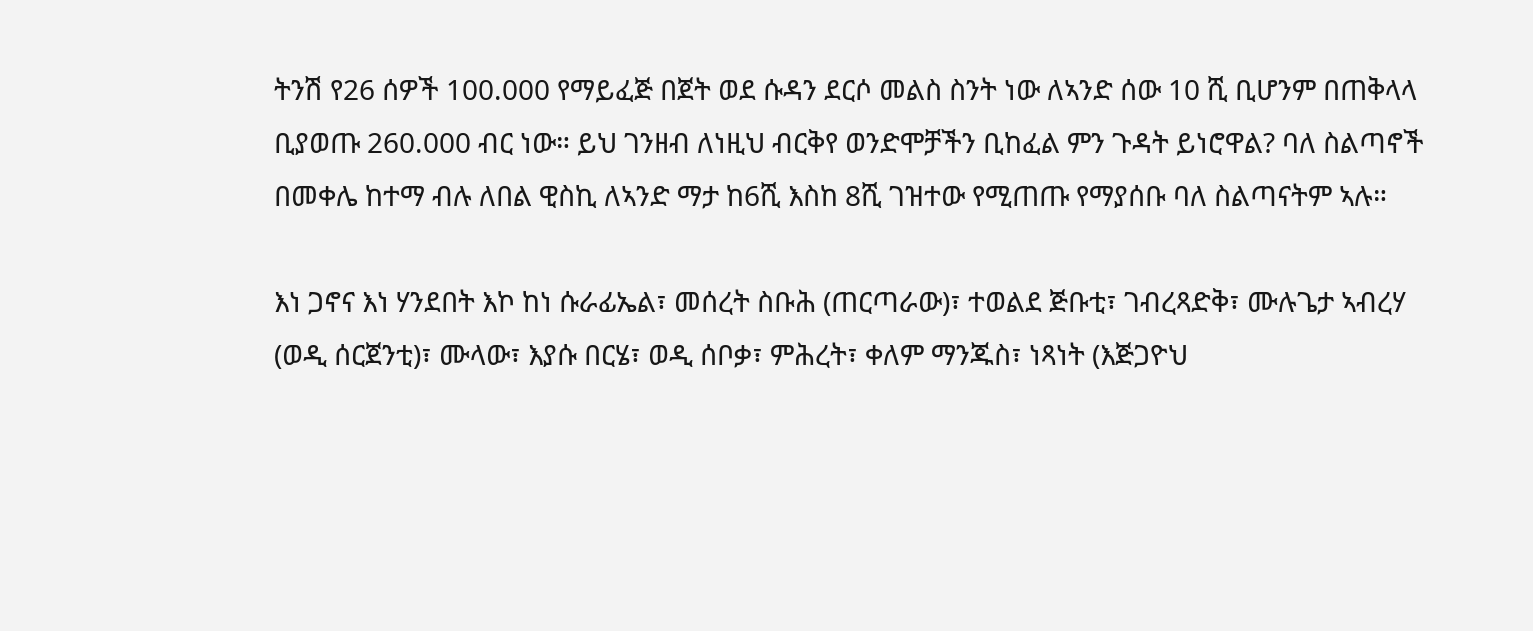ትንሽ የ26 ሰዎች 100.000 የማይፈጅ በጀት ወደ ሱዳን ደርሶ መልስ ስንት ነው ለኣንድ ሰው 10 ሺ ቢሆንም በጠቅላላ ቢያወጡ 260.000 ብር ነው። ይህ ገንዘብ ለነዚህ ብርቅየ ወንድሞቻችን ቢከፈል ምን ጉዳት ይነሮዋል? ባለ ስልጣኖች በመቀሌ ከተማ ብሉ ለበል ዊስኪ ለኣንድ ማታ ከ6ሺ እስከ 8ሺ ገዝተው የሚጠጡ የማያሰቡ ባለ ስልጣናትም ኣሉ።

እነ ጋኖና እነ ሃንደበት እኮ ከነ ሱራፊኤል፣ መሰረት ስቡሕ (ጠርጣራው)፣ ተወልደ ጅቡቲ፣ ገብረጻድቅ፣ ሙሉጌታ ኣብረሃ (ወዲ ሰርጀንቲ)፣ ሙላው፣ እያሱ በርሄ፣ ወዲ ሰቦቃ፣ ምሕረት፣ ቀለም ማንጁስ፣ ነጻነት (እጅጋዮህ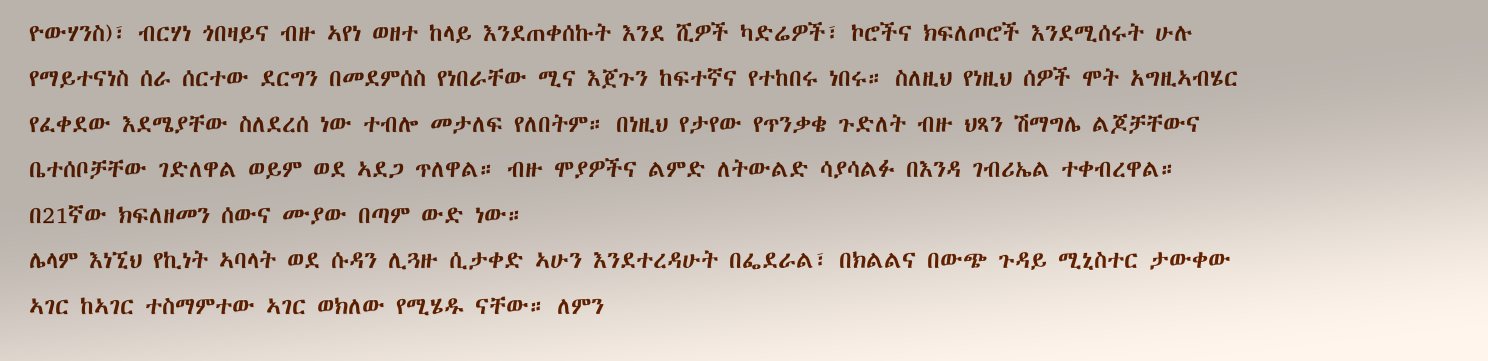ዮውሃንስ)፣ ብርሃነ ጎበዛይና ብዙ ኣየነ ወዘተ ከላይ እንደጠቀሰኩት እንደ ሺዎች ካድሬዎች፣ ኮሮችና ክፍለጦሮች እንደሚሰሩት ሁሉ የማይተናነስ ሰራ ሰርተው ደርግን በመደምሰስ የነበራቸው ሚና እጀጉን ከፍተኛና የተከበሩ ነበሩ። ስለዚህ የነዚህ ሰዎች ሞት አግዚኣብሄር የፈቀደው እደሜያቸው ስለደረሰ ነው ተብሎ መታለፍ የለበትም። በነዚህ የታየው የጥንቃቄ ጉድለት ብዙ ህጻን ሽማግሌ ልጆቻቸውና ቤተሰቦቻቸው ገድለዋል ወይም ወደ ኣደጋ ጥለዋል። ብዙ ሞያዎችና ልምድ ለትውልድ ሳያሳልፉ በእንዳ ገብሪኤል ተቀብረዋል። በ21ኛው ክፍለዘመን ሰውና ሙያው በጣም ውድ ነው።
ሌላም እነኚህ የኪነት ኣባላት ወደ ሱዳን ሊጓዙ ሲታቀድ ኣሁን እንደተረዳሁት በፌደራል፣ በክልልና በውጭ ጉዳይ ሚኒስተር ታውቀው ኣገር ከኣገር ተስማምተው ኣገር ወክለው የሚሄዱ ናቸው። ለምን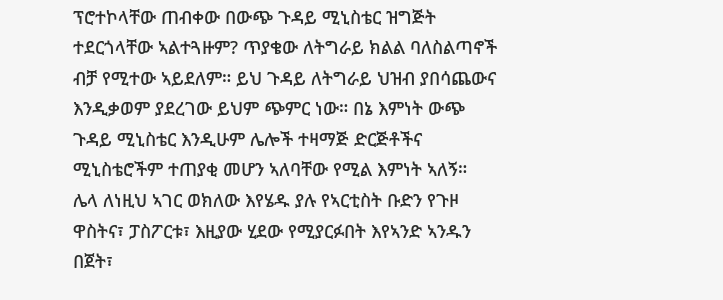ፕሮተኮላቸው ጠብቀው በውጭ ጉዳይ ሚኒስቴር ዝግጅት ተደርጎላቸው ኣልተጓዙም? ጥያቄው ለትግራይ ክልል ባለስልጣኖች ብቻ የሚተው ኣይደለም። ይህ ጉዳይ ለትግራይ ህዝብ ያበሳጨውና እንዲቃወም ያደረገው ይህም ጭምር ነው። በኔ እምነት ውጭ ጉዳይ ሚኒስቴር እንዲሁም ሌሎች ተዛማጅ ድርጅቶችና ሚኒስቴሮችም ተጠያቂ መሆን ኣለባቸው የሚል እምነት ኣለኝ።
ሌላ ለነዚህ ኣገር ወክለው እየሄዱ ያሉ የኣርቲስት ቡድን የጉዞ ዋስትና፣ ፓስፖርቱ፣ እዚያው ሂደው የሚያርፉበት እየኣንድ ኣንዱን በጀት፣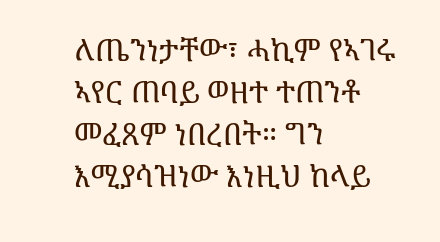ለጤንነታቸው፣ ሓኪም የኣገሩ ኣየር ጠባይ ወዘተ ተጠንቶ መፈጸም ነበረበት። ግን እሚያሳዝነው እነዚህ ከላይ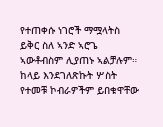የተጠቀሱ ነገሮች ማሟላትስ ይቅር ስለ ኣንድ ኣሮጌ ኣውቶብስም ሊያጠኑ ኣልቻሉም። ከላይ እንደገለጽኩት ሦስት የተመቹ ኮብራዎችም ይበቁዋቸው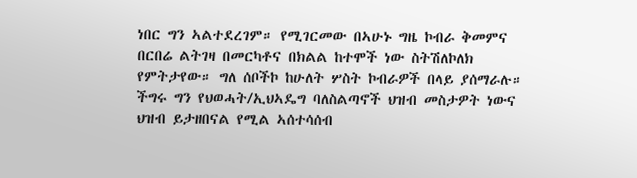ነበር ግን ኣልተደረገም። የሚገርመው በኣሁኑ ግዜ ኮብራ ቅመምና በርበሬ ልትገዛ በመርካቶና በክልል ከተሞች ነው ስትሽለኮለክ የምትታየው። ግለ ሰቦችኮ ከሁለት ሦስት ኮብራዎች በላይ ያሰማራሉ። ችግሩ ግን የህወሓት/ኢህኣዴግ ባለስልጣኖች ህዝብ መስታዎት ነውና ህዝብ ይታዘበናል የሚል ኣሰተሳሰብ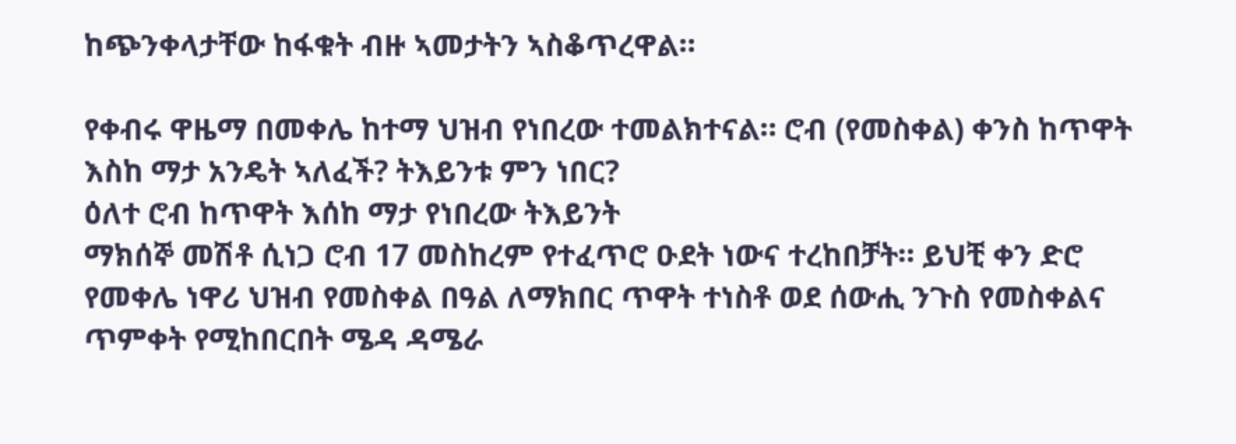ከጭንቀላታቸው ከፋቁት ብዙ ኣመታትን ኣስቆጥረዋል።

የቀብሩ ዋዜማ በመቀሌ ከተማ ህዝብ የነበረው ተመልክተናል። ሮብ (የመስቀል) ቀንስ ከጥዋት እስከ ማታ አንዴት ኣለፈች? ትእይንቱ ምን ነበር?
ዕለተ ሮብ ከጥዋት እሰከ ማታ የነበረው ትእይንት
ማክሰኞ መሽቶ ሲነጋ ሮብ 17 መስከረም የተፈጥሮ ዑደት ነውና ተረከበቻት። ይህቺ ቀን ድሮ የመቀሌ ነዋሪ ህዝብ የመስቀል በዓል ለማክበር ጥዋት ተነስቶ ወደ ሰውሒ ንጉስ የመስቀልና ጥምቀት የሚከበርበት ሜዳ ዳሜራ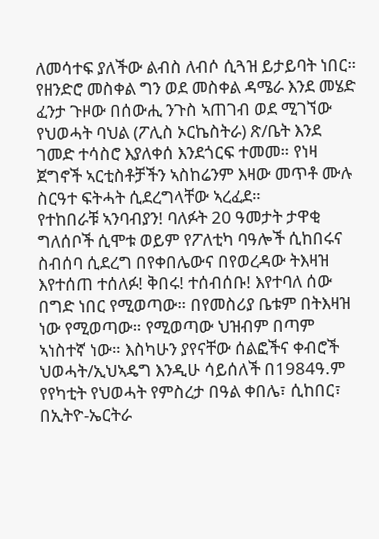ለመሳተፍ ያለችው ልብስ ለብሶ ሲጓዝ ይታይባት ነበር። የዘንድሮ መስቀል ግን ወደ መስቀል ዳሜራ እንደ መሄድ ፈንታ ጉዞው በሰውሒ ንጉስ ኣጠገብ ወደ ሚገኘው የህወሓት ባህል (ፖሊስ ኦርኬስትራ) ጽ/ቤት እንደ ገመድ ተሳስሮ እያለቀሰ እንደጎርፍ ተመመ። የነዛ ጀግኖች ኣርቲስቶቻችን ኣስከሬንም እዛው መጥቶ ሙሉ ስርዓተ ፍትሓት ሲደረግላቸው ኣረፈደ።
የተከበራቹ ኣንባብያን! ባለፉት 20 ዓመታት ታዋቂ ግለሰቦች ሲሞቱ ወይም የፖለቲካ ባዓሎች ሲከበሩና ስብሰባ ሲደረግ በየቀበሌውና በየወረዳው ትእዛዝ እየተሰጠ ተሰለፉ! ቅበሩ! ተሰብሰቡ! እየተባለ ሰው በግድ ነበር የሚወጣው። በየመስሪያ ቤቱም በትእዛዝ ነው የሚወጣው። የሚወጣው ህዝብም በጣም ኣነስተኛ ነው። እስካሁን ያየናቸው ሰልፎችና ቀብሮች ህወሓት/ኢህኣዴግ እንዲሁ ሳይሰለች በ1984ዓ.ም የየካቲት የህወሓት የምስረታ በዓል ቀበሌ፣ ሲከበር፣ በኢትዮ-ኤርትራ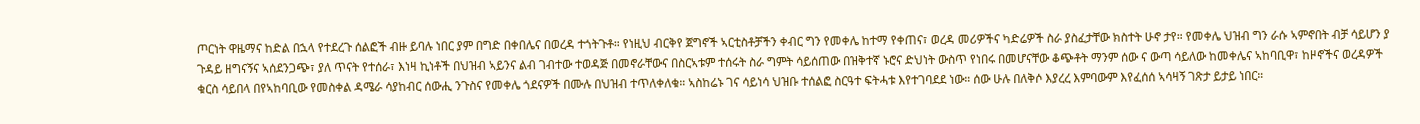ጦርነት ዋዜማና ከድል በኋላ የተደረጉ ሰልፎች ብዙ ይባሉ ነበር ያም በግድ በቀበሌና በወረዳ ተጎትጉቶ። የነዚህ ብርቅየ ጀግኖች ኣርቲስቶቻችን ቀብር ግን የመቀሌ ከተማ የቀጠና፣ ወረዳ መሪዎችና ካድሬዎች ስራ ያስፈታቸው ክስተት ሁኖ ታየ። የመቀሌ ህዝብ ግን ራሱ ኣምኖበት ብቻ ሳይሆን ያ ጉዳይ ዘግናኝና ኣሰደንጋጭ፣ ያለ ጥናት የተሰራ፣ እነዛ ኪነቶች በህዝብ ኣይንና ልብ ገብተው ተወዳጅ በመኖራቸውና በስርኣቱም ተሰሩት ስራ ግምት ሳይሰጠው በዝቅተኛ ኑሮና ድህነት ውስጥ የነበሩ በመሆናቸው ቆጭቶት ማንም ሰው ና ውጣ ሳይለው ከመቀሌና ኣከባቢዋ፣ ከዞኖችና ወረዳዎች ቁርስ ሳይበላ በየኣከባቢው የመስቀል ዳሜራ ሳያከብር ሰውሒ ንጉስና የመቀሌ ጎደናዎች በሙሉ በህዝብ ተጥለቀለቁ። ኣስከሬኑ ገና ሳይነሳ ህዝቡ ተሰልፎ ስርዓተ ፍትሓቱ እየተገባደደ ነው። ሰው ሁሉ በለቅሶ እያረረ እምባውም እየፈሰሰ ኣሳዛኝ ገጽታ ይታይ ነበር።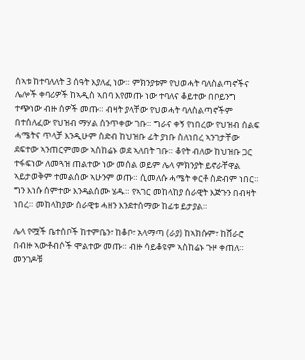ሰኣቱ ከተባለለት 3 ሰዓት እያለፈ ነው። ምክንያቱም የህወሓት ባለስልጣኖችና ሌሎች ቀባሪዎች ከኣዲስ ኣበባ እየመጡ ነው ተባለና ቆይተው በቦይንግ ተጭነው ብዙ ሰዎች መጡ። ብዛት ያላቸው የህወሓት ባለስልጣኖችም በተሰለፈው የህዝብ ማሃል ሰንጥቀው ገቡ። ግራና ቀኝ የነበረው የህዝብ ሰልፍ ሓሜትና ጥላቻ እንዲሁም ስድብ ከህዝቡ ፊት ያነቡ ስለነበረ ኣንገታቸው ደፍተው ኣንጠርምመው ኣስከሬኑ ወደ ኣለበት ገቡ። ቆየት ብለው ከህዝቡ ጋር ተፋፍነው ለመጓዝ ጠልተው ነው መሰል ወይም ሌላ ምክንያት ይኖራቸዋል ኣይታወቅም ተመልሰው ኣሁንም ወጡ። ሲመለሱ ሓሜት ቀርቶ ስድብም ነበር። ግን እነሱ ሰምተው እንዳልሰሙ ሄዱ። የኣገር መከላከያ ሰራዊት እጅጉን በብዛት ነበረ። መከላከያው ሰራዊቱ ሓዘን እንደተሰማው ከፊቱ ይታያል።

ሌላ የሟች ቤተሰቦች ከተምቤን፣ ከቆቦ፣ አላማጣ (ራያ) ከኣክሱም፣ ከሸራሮ በብዙ ኣውቶብሶች ሞልተው መጡ። ብዙ ሳይቆዩም ኣስከሬኑ ጉዞ ቀጠለ። መንገዶቹ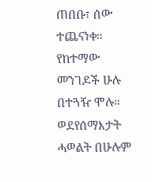ጠበቡ፣ ሰው ተጨናነቀ። የከተማው መንገዶች ሁሉ በተጓዥ ሞሉ። ወደየሰማእታት ሓወልት በሁሉም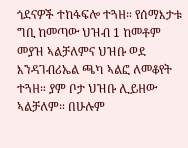ጎደናዎች ተከፋፍሎ ተጓዘ። የሰማእታቱ ግቢ ከመጣው ህዝብ 1 ከመቶም መያዝ ኣልቻለምና ህዝቡ ወደ እንዳገብሪኤል ጫካ ኣልፎ ለመቆየት ተጓዘ። ያም ቦታ ህዝቡ ሊይዘው ኣልቻለም። በሁሉም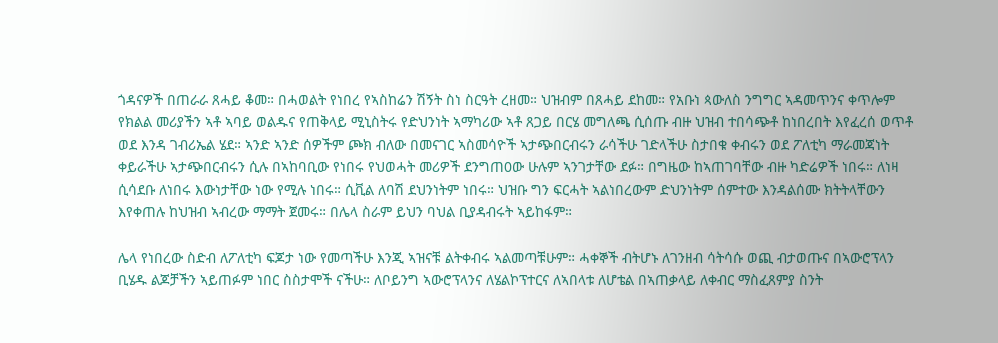ጎዳናዎች በጠራራ ጸሓይ ቆመ። በሓወልት የነበረ የኣስከሬን ሽኝት ስነ ስርዓት ረዘመ። ህዝብም በጸሓይ ደከመ። የአቡነ ጳውለስ ንግግር ኣዳመጥንና ቀጥሎም የክልል መሪያችን ኣቶ ኣባይ ወልዱና የጠቅላይ ሚኒስትሩ የድህንነት ኣማካሪው ኣቶ ጸጋይ በርሄ መግለጫ ሲሰጡ ብዙ ህዝብ ተበሳጭቶ ከነበረበት እየፈረሰ ወጥቶ ወደ እንዳ ገብሪኤል ሄደ። ኣንድ ኣንድ ሰዎችም ጮክ ብለው በመናገር ኣስመሳዮች ኣታጭበርብሩን ራሳችሁ ገድላችሁ ስታበቁ ቀብሩን ወደ ፖለቲካ ማራመጃነት ቀይራችሁ ኣታጭበርብሩን ሲሉ በኣከባቢው የነበሩ የህወሓት መሪዎች ደንግጠ0ው ሁሉም ኣንገታቸው ደፉ። በግዜው ከኣጠገባቸው ብዙ ካድሬዎች ነበሩ። ለነዛ ሲሳደቡ ለነበሩ እውነታቸው ነው የሚሉ ነበሩ። ሲቪል ለባሽ ደህንነትም ነበሩ። ህዝቡ ግን ፍርሓት ኣልነበረውም ድህንነትም ሰምተው እንዳልሰሙ ክትትላቸውን እየቀጠሉ ከህዝብ ኣብረው ማማት ጀመሩ። በሌላ ስራም ይህን ባህል ቢያዳብሩት ኣይከፋም።

ሌላ የነበረው ስድብ ለፖለቲካ ፍጆታ ነው የመጣችሁ እንጂ ኣዝናቹ ልትቀብሩ ኣልመጣቹሁም። ሓቀኞች ብትሆኑ ለገንዘብ ሳትሳሱ ወጪ ብታወጡና በኣውሮፕላን ቢሄዱ ልጆቻችን ኣይጠፉም ነበር ስስታሞች ናችሁ። ለቦይንግ ኣውሮፕላንና ለሄልኮፕተርና ለኣበላቱ ለሆቴል በኣጠቃላይ ለቀብር ማስፈጸምያ ስንት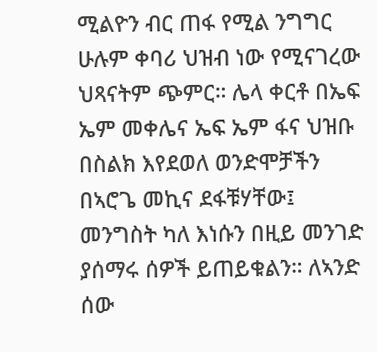ሚልዮን ብር ጠፋ የሚል ንግግር ሁሉም ቀባሪ ህዝብ ነው የሚናገረው ህጻናትም ጭምር። ሌላ ቀርቶ በኤፍ ኤም መቀሌና ኤፍ ኤም ፋና ህዝቡ በስልክ እየደወለ ወንድሞቻችን በኣሮጌ መኪና ደፋቹሃቸው፤ መንግስት ካለ እነሱን በዚይ መንገድ ያሰማሩ ሰዎች ይጠይቁልን። ለኣንድ ሰው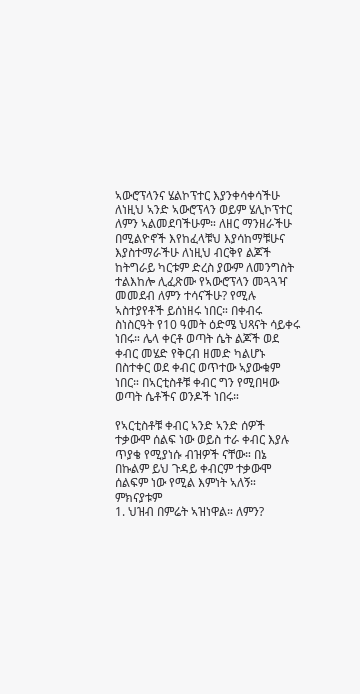ኣውሮፕላንና ሄልኮፕተር እያንቀሳቀሳችሁ ለነዚህ ኣንድ ኣውሮፕላን ወይም ሄሊኮፕተር ለምን ኣልመደባችሁም። ለዘር ማንዘራችሁ በሚልዮኖች እየከፈላቹህ እያሳከማቹሁና እያስተማራችሁ ለነዚህ ብርቅየ ልጆች ከትግራይ ካርቱም ድረስ ያውም ለመንግስት ተልእከሎ ሊፈጽሙ የኣውሮፕላን መጓጓዣ መመደብ ለምን ተሳናችሁ? የሚሉ ኣስተያየቶች ይሰነዘሩ ነበር። በቀብሩ ስነስርዓት የ10 ዓመት ዕድሜ ህጻናት ሳይቀሩ ነበሩ። ሌላ ቀርቶ ወጣት ሴት ልጆች ወደ ቀብር መሄድ የቅርብ ዘመድ ካልሆኑ በስተቀር ወደ ቀብር ወጥተው ኣያውቁም ነበር። በኣርቲስቶቹ ቀብር ግን የሚበዛው ወጣት ሴቶችና ወንዶች ነበሩ።

የኣርቲስቶቹ ቀብር ኣንድ ኣንድ ሰዎች ተቃውሞ ሰልፍ ነው ወይስ ተራ ቀብር እያሉ ጥያቄ የሚያነሱ ብዝዎች ናቸው። በኔ በኩልም ይህ ጉዳይ ቀብርም ተቃውሞ ሰልፍም ነው የሚል እምነት ኣለኝ። ምክናያቱም
1. ህዝብ በምሬት ኣዝነዋል። ለምን?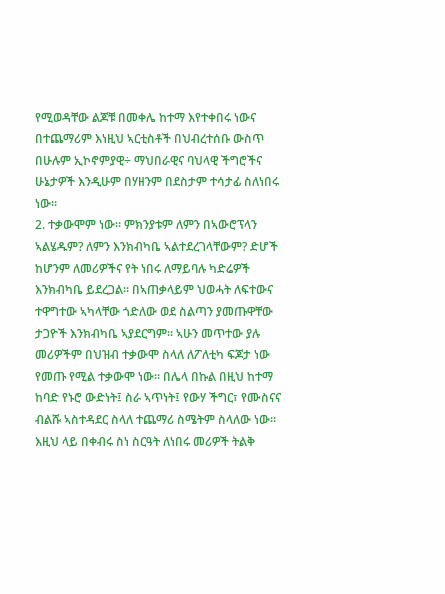የሚወዳቸው ልጆቹ በመቀሌ ከተማ እየተቀበሩ ነውና በተጨማሪም እነዚህ ኣርቲስቶች በህብረተሰቡ ውስጥ በሁሉም ኢኮኖምያዊ÷ ማህበራዊና ባህላዊ ችግሮችና ሁኔታዎች እንዲሁም በሃዘንም በደስታም ተሳታፊ ስለነበሩ ነው።
2. ተቃውሞም ነው። ምክንያቱም ለምን በኣውሮፕላን ኣልሄዱም? ለምን እንክብካቤ ኣልተደረገላቸውም? ድሆች ከሆንም ለመሪዎችና የት ነበሩ ለማይባሉ ካድሬዎች እንክብካቤ ይደረጋል። በኣጠቃላይም ህወሓት ለፍተውና ተዋግተው ኣካላቸው ጎድለው ወደ ስልጣን ያመጡዋቸው ታጋዮች እንክብካቤ ኣያደርግም። ኣሁን መጥተው ያሉ መሪዎችም በህዝብ ተቃውሞ ስላለ ለፖለቲካ ፍጆታ ነው የመጡ የሚል ተቃውሞ ነው። በሌላ በኩል በዚህ ከተማ ከባድ የኑሮ ውድነት፤ ስራ ኣጥነት፤ የውሃ ችግር፣ የሙስናና ብልሹ ኣስተዳደር ስላለ ተጨማሪ ስሜትም ስላለው ነው። እዚህ ላይ በቀብሩ ስነ ስርዓት ለነበሩ መሪዎች ትልቅ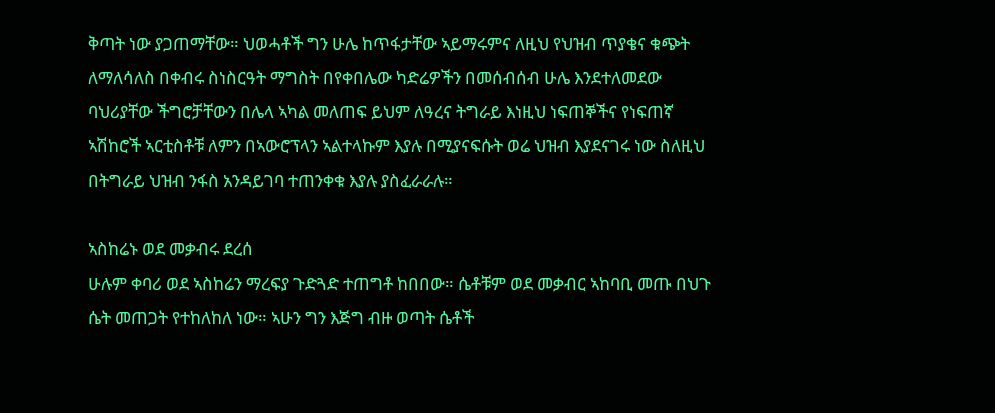ቅጣት ነው ያጋጠማቸው። ህወሓቶች ግን ሁሌ ከጥፋታቸው ኣይማሩምና ለዚህ የህዝብ ጥያቄና ቁጭት ለማለሳለስ በቀብሩ ስነስርዓት ማግስት በየቀበሌው ካድሬዎችን በመሰብሰብ ሁሌ እንደተለመደው ባህሪያቸው ችግሮቻቸውን በሌላ ኣካል መለጠፍ ይህም ለዓረና ትግራይ እነዚህ ነፍጠኞችና የነፍጠኛ ኣሽከሮች ኣርቲስቶቹ ለምን በኣውሮፕላን ኣልተላኩም እያሉ በሚያናፍሱት ወሬ ህዝብ እያደናገሩ ነው ስለዚህ በትግራይ ህዝብ ንፋስ አንዳይገባ ተጠንቀቁ እያሉ ያስፈራራሉ።

ኣስከሬኑ ወደ መቃብሩ ደረሰ
ሁሉም ቀባሪ ወደ ኣስከሬን ማረፍያ ጉድጓድ ተጠግቶ ከበበው። ሴቶቹም ወደ መቃብር ኣከባቢ መጡ በህጉ ሴት መጠጋት የተከለከለ ነው። ኣሁን ግን እጅግ ብዙ ወጣት ሴቶች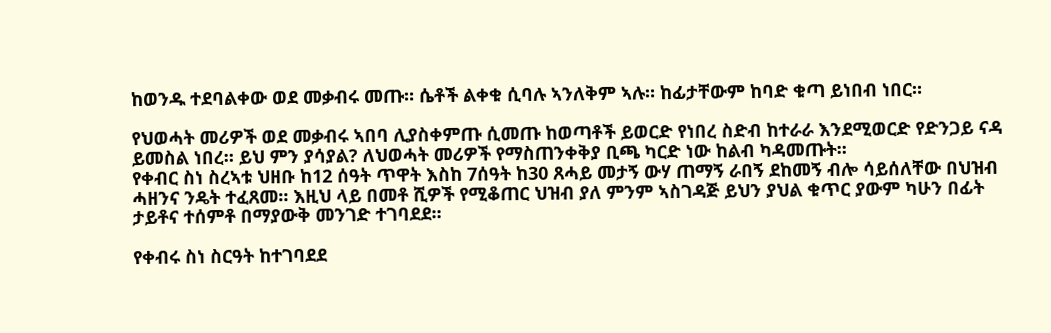ከወንዱ ተደባልቀው ወደ መቃብሩ መጡ። ሴቶች ልቀቁ ሲባሉ ኣንለቅም ኣሉ። ከፊታቸውም ከባድ ቁጣ ይነበብ ነበር።

የህወሓት መሪዎች ወደ መቃብሩ ኣበባ ሊያስቀምጡ ሲመጡ ከወጣቶች ይወርድ የነበረ ስድብ ከተራራ እንደሚወርድ የድንጋይ ናዳ ይመስል ነበረ። ይህ ምን ያሳያል? ለህወሓት መሪዎች የማስጠንቀቅያ ቢጫ ካርድ ነው ከልብ ካዳመጡት።
የቀብር ስነ ስረኣቱ ህዘቡ ከ12 ሰዓት ጥዋት እስከ 7ሰዓት ከ30 ጸሓይ መታኝ ውሃ ጠማኝ ራበኝ ደከመኝ ብሎ ሳይሰለቸው በህዝብ ሓዘንና ንዴት ተፈጸመ። እዚህ ላይ በመቶ ሺዎች የሚቆጠር ህዝብ ያለ ምንም ኣስገዳጅ ይህን ያህል ቁጥር ያውም ካሁን በፊት ታይቶና ተሰምቶ በማያውቅ መንገድ ተገባደደ።

የቀብሩ ስነ ስርዓት ከተገባደደ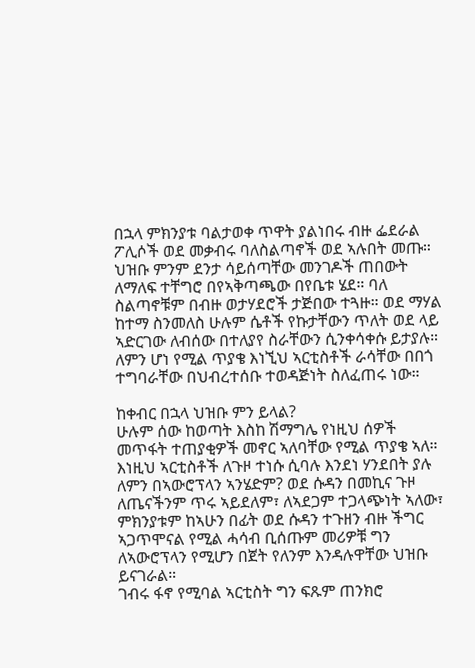በኋላ ምክንያቱ ባልታወቀ ጥዋት ያልነበሩ ብዙ ፌደራል ፖሊሶች ወደ መቃብሩ ባለስልጣኖች ወደ ኣሉበት መጡ። ህዝቡ ምንም ደንታ ሳይሰጣቸው መንገዶች ጠበውት ለማለፍ ተቸግሮ በየኣቅጣጫው በየቤቱ ሄደ። ባለ ስልጣኖቹም በብዙ ወታሃደሮች ታጅበው ተጓዙ። ወደ ማሃል ከተማ ስንመለስ ሁሉም ሴቶች የኩታቸውን ጥለት ወደ ላይ ኣድርገው ለብሰው በተለያየ ስራቸውን ሲንቀሳቀሱ ይታያሉ። ለምን ሆነ የሚል ጥያቄ እነኚህ ኣርቲስቶች ራሳቸው በበጎ ተግባራቸው በህብረተሰቡ ተወዳጅነት ስለፈጠሩ ነው።

ከቀብር በኋላ ህዝቡ ምን ይላል?
ሁሉም ሰው ከወጣት እስከ ሽማግሌ የነዚህ ሰዎች መጥፋት ተጠያቂዎች መኖር ኣለባቸው የሚል ጥያቄ ኣለ። እነዚህ ኣርቲስቶች ለጉዞ ተነሱ ሲባሉ እንደነ ሃንደበት ያሉ ለምን በኣውሮፕላን ኣንሄድም? ወደ ሱዳን በመኪና ጉዞ ለጤናችንም ጥሩ ኣይደለም፣ ለኣደጋም ተጋላጭነት ኣለው፣ ምክንያቱም ከኣሁን በፊት ወደ ሱዳን ተጉዘን ብዙ ችግር ኣጋጥሞናል የሚል ሓሳብ ቢሰጡም መሪዎቹ ግን ለኣውሮፕላን የሚሆን በጀት የለንም እንዳሉዋቸው ህዝቡ ይናገራል።
ገብሩ ፋኖ የሚባል ኣርቲስት ግን ፍጹም ጠንክሮ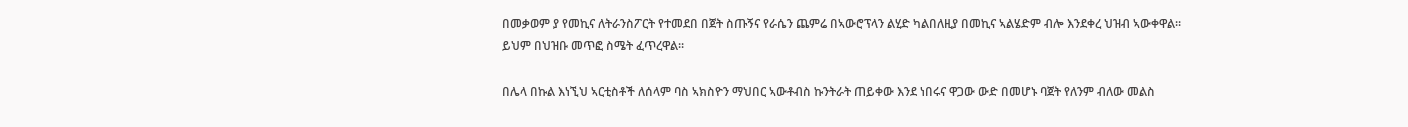በመቃወም ያ የመኪና ለትራንስፖርት የተመደበ በጀት ስጡኝና የራሴን ጨምሬ በኣውሮፕላን ልሂድ ካልበለዚያ በመኪና ኣልሄድም ብሎ እንደቀረ ህዝብ ኣውቀዋል። ይህም በህዝቡ መጥፎ ስሜት ፈጥረዋል።

በሌላ በኩል እነኚህ ኣርቲስቶች ለሰላም ባስ ኣክስዮን ማህበር ኣውቶብስ ኩንትራት ጠይቀው እንደ ነበሩና ዋጋው ውድ በመሆኑ ባጀት የለንም ብለው መልስ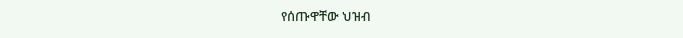የሰጡዋቸው ህዝብ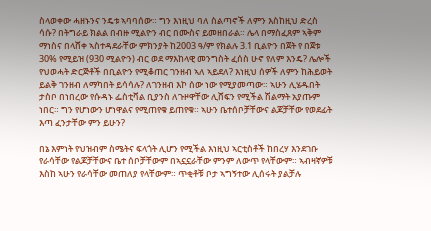ስላወቀው ሓዘኑንና ንዴቱ ኣባባሰው። ግን እነዚህ ባለ ስልጣኖች ለምን እስከዚህ ድረስ ሳሱ? በትግራይ ክልል በብዙ ሚልዮን ብር በሙስና ይመዘበራል። ሌላ በማስፈጸም ኣቅም ማነስና በላሸቀ ኣስተዳደራቸው ምክንያት ከ2003 ዓ/ም የክልሉ 3.1 ቢልዮን በጀት የ በጀቱ 30% የሚይዝ (930 ሚልዮን) ብር ወደ ማእከላዊ መንግስት ፈሰስ ሁኖ የለም እንዴ? ሌሎች የህወሓት ድርጅቶች በቢልዮን የሚቆጠር ገንዘብ ኣለ ኣይደለ? እነዚህ ሰዎች ለምን ከሕይወት ይልቅ ገንዘብ ለማካበት ይሳሳሉ? ለገንዘብ እኮ ሰው ነው የሚያመጣው። ኣሁን ሊሄዱበት ታስቦ በነበረው የሱዳኑ ፌስቲቫል ቢያንስ ለጉዞዋቸው ሊሸፍን የሚችል ሽልማት አያጡም ነበር። ግን የሆነውን ሆነዋልና የሚጠየቁ ይጠየቁ። ኣሁን ቤተሰቦቻቸውና ልጆቻቸው የወደፊት እጣ ፈንታቸው ምን ይሁን?

በኔ እምነት የህዝብም ስሜትና ፍላጎት ሊሆን የሚችል እነዚህ ኣርቲስቶች ከበረሃ እንደገቡ የራሳቸው የልጆቻቸውና ቤተ ሰቦቻቸውም በኣኗኗራቸው ምንም ለውጥ የላቸውም። ኣብዛኛዎቹ እስከ ኣሁን የራሳቸው መጠለያ የላቸውም። ጥቂቶቹ ቦታ ኣግኝተው ሊሰሩት ያልቻሉ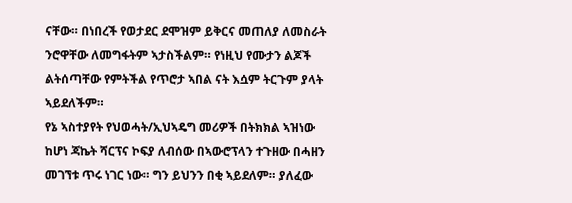ናቸው። በነበረች የወታደር ደሞዝም ይቅርና መጠለያ ለመስራት ንሮዋቸው ለመግፋትም ኣታስችልም። የነዚህ የሙታን ልጆች ልትሰጣቸው የምትችል የጥሮታ ኣበል ናት እሷም ትርጉም ያላት ኣይደለችም።
የኔ ኣስተያየት የህወሓት/ኢህኣዴግ መሪዎች በትክክል ኣዝነው ከሆነ ጃኬት ሻርፕና ኮፍያ ለብሰው በኣውሮፕላን ተጉዘው በሓዘን መገኘቱ ጥሩ ነገር ነው። ግን ይህንን በቂ ኣይደለም። ያለፈው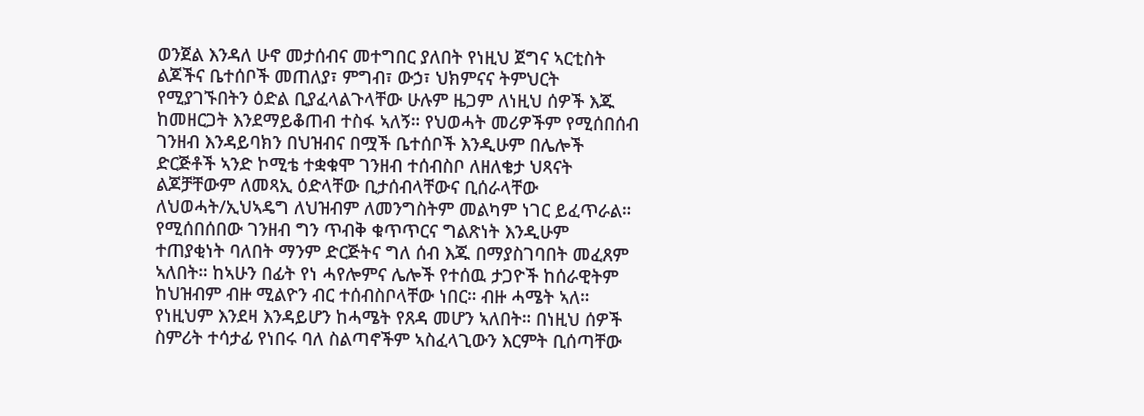ወንጀል እንዳለ ሁኖ መታሰብና መተግበር ያለበት የነዚህ ጀግና ኣርቲስት ልጆችና ቤተሰቦች መጠለያ፣ ምግብ፣ ውኃ፣ ህክምናና ትምህርት የሚያገኙበትን ዕድል ቢያፈላልጉላቸው ሁሉም ዜጋም ለነዚህ ሰዎች እጁ ከመዘርጋት እንደማይቆጠብ ተስፋ ኣለኝ። የህወሓት መሪዎችም የሚሰበሰብ ገንዘብ እንዳይባክን በህዝብና በሟች ቤተሰቦች እንዲሁም በሌሎች ድርጅቶች ኣንድ ኮሚቴ ተቋቁሞ ገንዘብ ተሰብስቦ ለዘለቄታ ህጻናት ልጆቻቸውም ለመጻኢ ዕድላቸው ቢታሰብላቸውና ቢሰራላቸው ለህወሓት/ኢህኣዴግ ለህዝብም ለመንግስትም መልካም ነገር ይፈጥራል። የሚሰበሰበው ገንዘብ ግን ጥብቅ ቁጥጥርና ግልጽነት እንዲሁም ተጠያቂነት ባለበት ማንም ድርጅትና ግለ ሰብ እጁ በማያስገባበት መፈጸም ኣለበት። ከኣሁን በፊት የነ ሓየሎምና ሌሎች የተሰዉ ታጋዮች ከሰራዊትም ከህዝብም ብዙ ሚልዮን ብር ተሰብስቦላቸው ነበር። ብዙ ሓሜት ኣለ። የነዚህም እንደዛ እንዳይሆን ከሓሜት የጸዳ መሆን ኣለበት። በነዚህ ሰዎች ስምሪት ተሳታፊ የነበሩ ባለ ስልጣኖችም ኣስፈላጊውን እርምት ቢሰጣቸው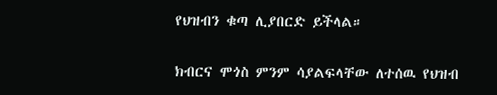የህዝብን ቁጣ ሊያበርድ ይችላል።

ክብርና ሞጎስ ምንም ሳያልፍላቸው ለተሰዉ የህዝብ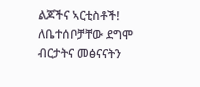ልጆችና ኣርቲስቶች!
ለቤተሰቦቻቸው ደግሞ ብርታትና መፅናናትን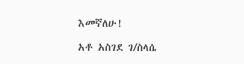እመኛለሁ!

አቶ አስገደ ገ/ስላሴ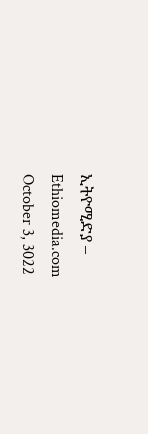ኢትዮሚድያ – Ethiomedia.com
October 3, 3022